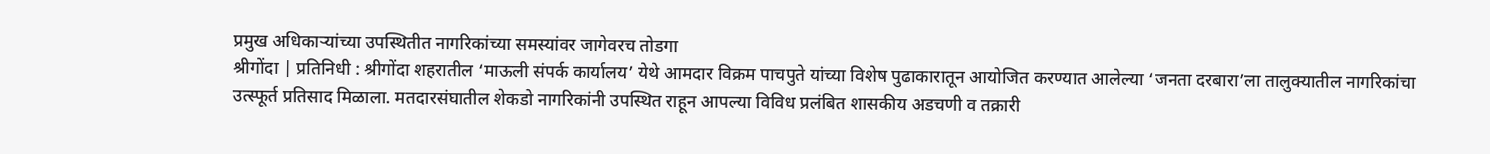प्रमुख अधिकाऱ्यांच्या उपस्थितीत नागरिकांच्या समस्यांवर जागेवरच तोडगा
श्रीगोंदा | प्रतिनिधी : श्रीगोंदा शहरातील ‘माऊली संपर्क कार्यालय’ येथे आमदार विक्रम पाचपुते यांच्या विशेष पुढाकारातून आयोजित करण्यात आलेल्या ‘जनता दरबारा’ला तालुक्यातील नागरिकांचा उत्स्फूर्त प्रतिसाद मिळाला. मतदारसंघातील शेकडो नागरिकांनी उपस्थित राहून आपल्या विविध प्रलंबित शासकीय अडचणी व तक्रारी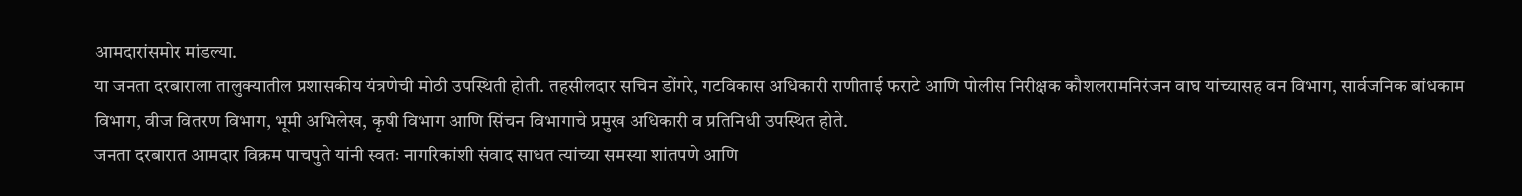आमदारांसमोर मांडल्या.
या जनता दरबाराला तालुक्यातील प्रशासकीय यंत्रणेची मोठी उपस्थिती होती. तहसीलदार सचिन डोंगरे, गटविकास अधिकारी राणीताई फराटे आणि पोलीस निरीक्षक कौशलरामनिरंजन वाघ यांच्यासह वन विभाग, सार्वजनिक बांधकाम विभाग, वीज वितरण विभाग, भूमी अभिलेख, कृषी विभाग आणि सिंचन विभागाचे प्रमुख अधिकारी व प्रतिनिधी उपस्थित होते.
जनता दरबारात आमदार विक्रम पाचपुते यांनी स्वतः नागरिकांशी संवाद साधत त्यांच्या समस्या शांतपणे आणि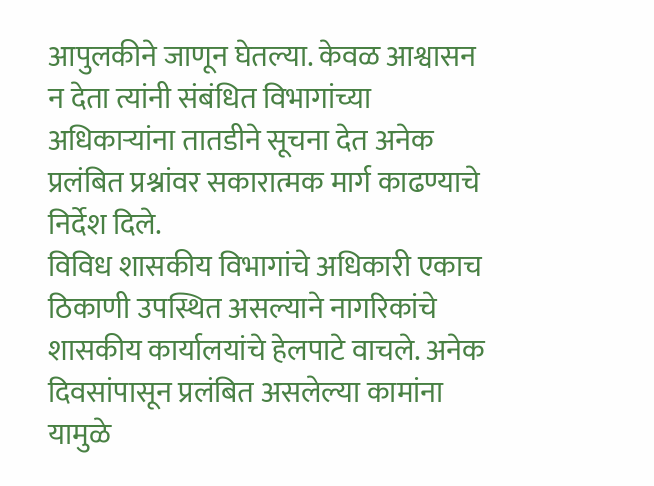आपुलकीने जाणून घेतल्या. केवळ आश्वासन न देता त्यांनी संबंधित विभागांच्या अधिकाऱ्यांना तातडीने सूचना देत अनेक प्रलंबित प्रश्नांवर सकारात्मक मार्ग काढण्याचे निर्देश दिले.
विविध शासकीय विभागांचे अधिकारी एकाच ठिकाणी उपस्थित असल्याने नागरिकांचे शासकीय कार्यालयांचे हेलपाटे वाचले. अनेक दिवसांपासून प्रलंबित असलेल्या कामांना यामुळे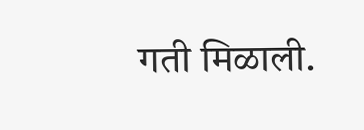गती मिळाली.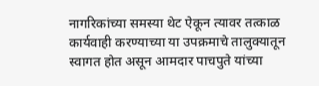नागरिकांच्या समस्या थेट ऐकून त्यावर तत्काळ कार्यवाही करण्याच्या या उपक्रमाचे तालुक्यातून स्वागत होत असून आमदार पाचपुते यांच्या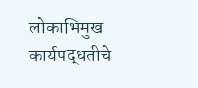लोकाभिमुख कार्यपद्धतीचे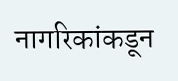नागरिकांकडून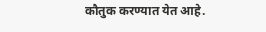कौतुक करण्यात येत आहे.